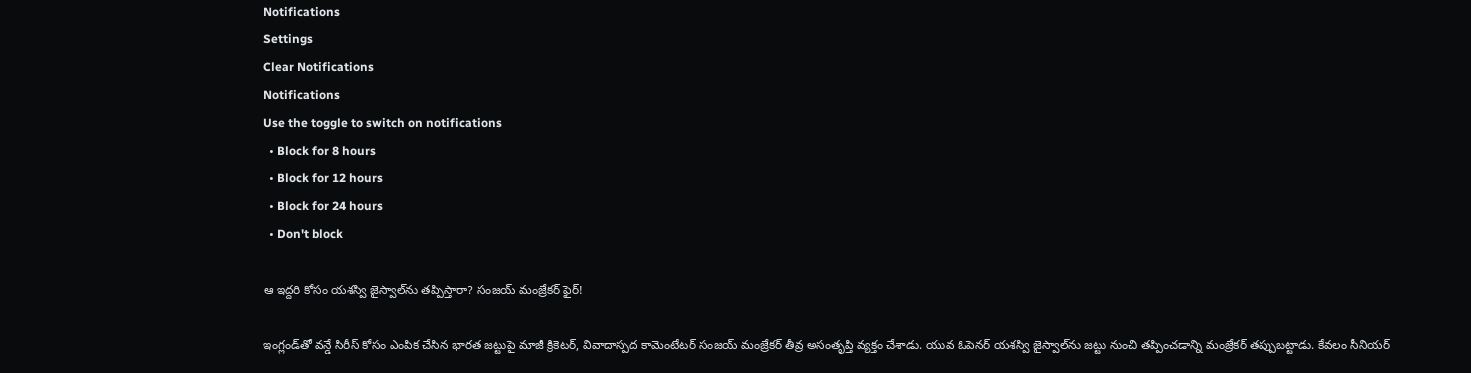Notifications
Settings
Clear Notifications
Notifications
Use the toggle to switch on notifications
  • Block for 8 hours
  • Block for 12 hours
  • Block for 24 hours
  • Don't block

ఆ ఇద్దరి కోసం యశస్వి జైస్వాల్‌‌ను తప్పిస్తారా? సంజయ్ మంజ్రేకర్ ఫైర్!

ఇంగ్లండ్‌తో వన్డే సిరీస్ కోసం ఎంపిక చేసిన భారత జట్టుపై మాజీ క్రికెటర్, వివాదాస్పద కామెంటేటర్ సంజయ్ మంజ్రేకర్ తీవ్ర అసంతృప్తి వ్యక్తం చేశాడు. యువ ఓపెనర్ యశస్వి జైస్వాల్‌ను జట్టు నుంచి తప్పించడాన్ని మంజ్రేకర్ తప్పుబట్టాడు. కేవలం సీనియర్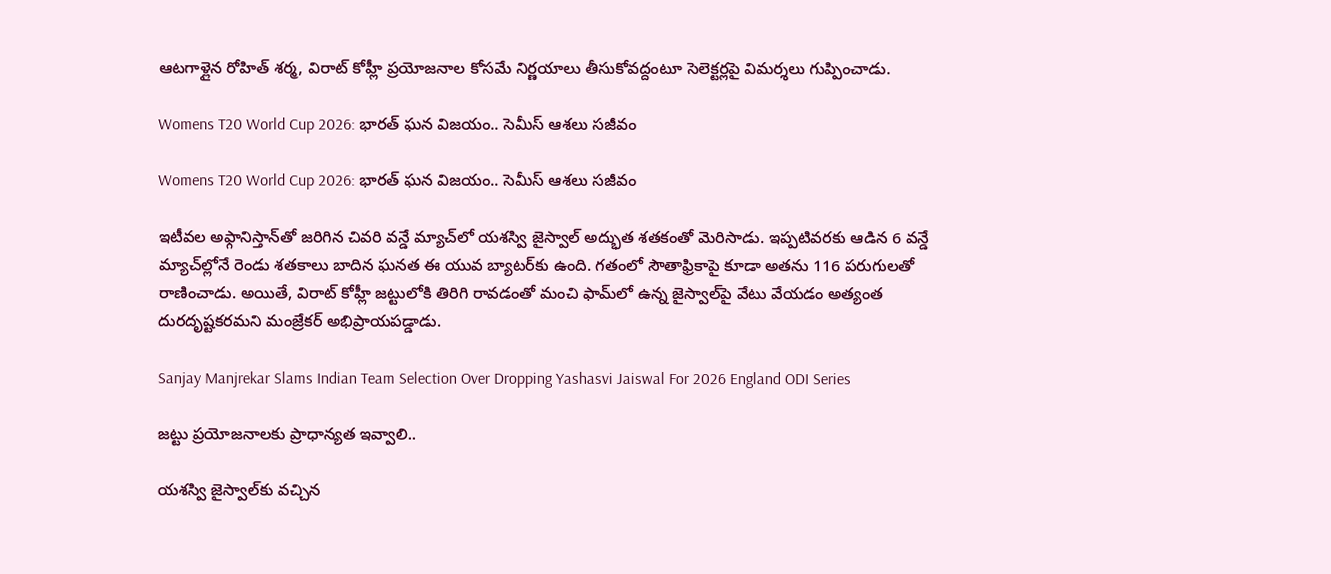ఆటగాళ్లైన రోహిత్ శర్మ, విరాట్ కోహ్లీ ప్రయోజనాల కోసమే నిర్ణయాలు తీసుకోవద్దంటూ సెలెక్టర్లపై విమర్శలు గుప్పించాడు.

Womens T20 World Cup 2026: భారత్ ఘన విజయం.. సెమీస్ ఆశలు సజీవం

Womens T20 World Cup 2026: భారత్ ఘన విజయం.. సెమీస్ ఆశలు సజీవం

ఇటీవల అఫ్గానిస్తాన్‌తో జరిగిన చివరి వన్డే మ్యాచ్‌లో యశస్వి జైస్వాల్ అద్భుత శతకంతో మెరిసాడు. ఇప్పటివరకు ఆడిన 6 వన్డే మ్యాచ్‌ల్లోనే రెండు శతకాలు బాదిన ఘనత ఈ యువ బ్యాటర్‌కు ఉంది. గతంలో సౌతాఫ్రికాపై కూడా అతను 116 పరుగులతో రాణించాడు. అయితే, విరాట్ కోహ్లీ జట్టులోకి తిరిగి రావడంతో మంచి ఫామ్‌లో ఉన్న జైస్వాల్‌పై వేటు వేయడం అత్యంత దురదృష్టకరమని మంజ్రేకర్ అభిప్రాయపడ్డాడు.

Sanjay Manjrekar Slams Indian Team Selection Over Dropping Yashasvi Jaiswal For 2026 England ODI Series

జట్టు ప్రయోజనాలకు ప్రాధాన్యత ఇవ్వాలి..

యశస్వి జైస్వాల్‌కు వచ్చిన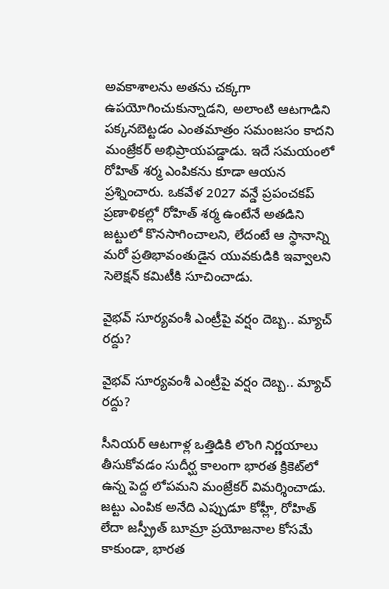అవకాశాలను అతను చక్కగా ఉపయోగించుకున్నాడని, అలాంటి ఆటగాడిని పక్కనబెట్టడం ఎంతమాత్రం సమంజసం కాదని మంజ్రేకర్ అభిప్రాయపడ్డాడు. ఇదే సమయంలో రోహిత్ శర్మ ఎంపికను కూడా ఆయన ప్రశ్నించారు. ఒకవేళ 2027 వన్డే ప్రపంచకప్ ప్రణాళికల్లో రోహిత్ శర్మ ఉంటేనే అతడిని జట్టులో కొనసాగించాలని, లేదంటే ఆ స్థానాన్ని మరో ప్రతిభావంతుడైన యువకుడికి ఇవ్వాలని సెలెక్షన్ కమిటీకి సూచించాడు.

వైభవ్ సూర్యవంశీ ఎంట్రీపై వర్షం దెబ్బ.. మ్యాచ్ రద్దు?

వైభవ్ సూర్యవంశీ ఎంట్రీపై వర్షం దెబ్బ.. మ్యాచ్ రద్దు?

సీనియర్ ఆటగాళ్ల ఒత్తిడికి లొంగి నిర్ణయాలు తీసుకోవడం సుదీర్ఘ కాలంగా భారత క్రికెట్‌లో ఉన్న పెద్ద లోపమని మంజ్రేకర్ విమర్శించాడు. జట్టు ఎంపిక అనేది ఎప్పుడూ కోహ్లీ, రోహిత్ లేదా జస్ప్రీత్ బూమ్రా ప్రయోజనాల కోసమే కాకుండా, భారత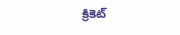క్రికెట్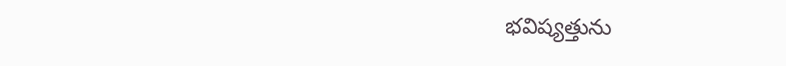భవిష్యత్తును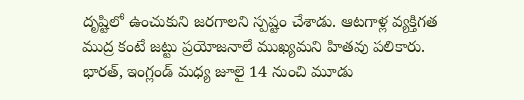దృష్టిలో ఉంచుకుని జరగాలని స్పష్టం చేశాడు. ఆటగాళ్ల వ్యక్తిగత ముద్ర కంటే జట్టు ప్రయోజనాలే ముఖ్యమని హితవు పలికారు. భారత్, ఇంగ్లండ్ మధ్య జూలై 14 నుంచి మూడు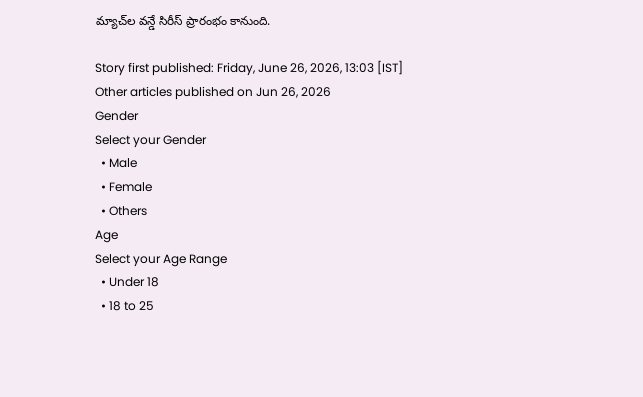మ్యాచ్‌ల వన్డే సిరీస్ ప్రారంభం కానుంది.

Story first published: Friday, June 26, 2026, 13:03 [IST]
Other articles published on Jun 26, 2026
Gender
Select your Gender
  • Male
  • Female
  • Others
Age
Select your Age Range
  • Under 18
  • 18 to 25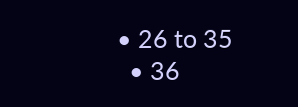• 26 to 35
  • 36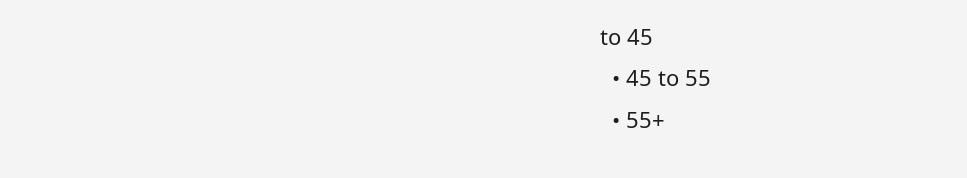to 45
  • 45 to 55
  • 55+